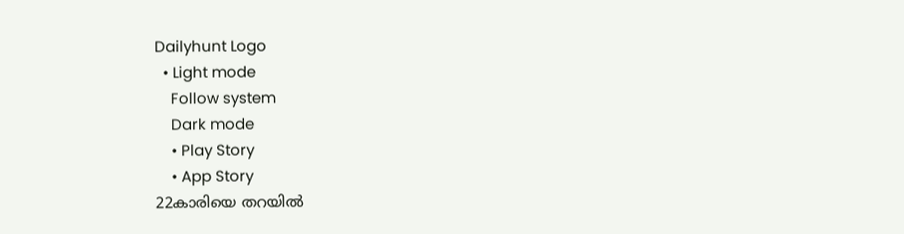Dailyhunt Logo
  • Light mode
    Follow system
    Dark mode
    • Play Story
    • App Story
22കാരിയെ തറയില്‍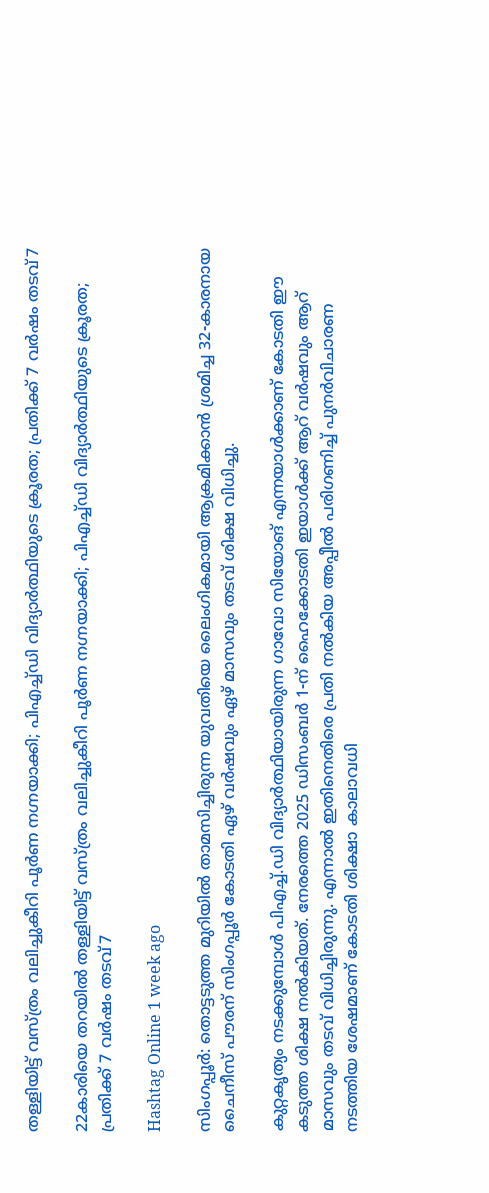തള്ളിയിട്ട് വസ്ത്രം വലിച്ചുകീറി പൂര്‍ണ നഗ്നയാക്കി; പിഎച്ച്‌ഡി വിദ്യാര്‍ത്ഥിയുടെ ക്രൂരത; പ്രതിക്ക് 7 വര്‍ഷം തടവ്7

22കാരിയെ തറയില്‍ തള്ളിയിട്ട് വസ്ത്രം വലിച്ചുകീറി പൂര്‍ണ നഗ്നയാക്കി; പിഎച്ച്‌ഡി വിദ്യാര്‍ത്ഥിയുടെ ക്രൂരത; പ്രതിക്ക് 7 വര്‍ഷം തടവ്7

Hashtag Online 1 week ago

സിംഗപ്പൂർ: തൊട്ടടുത്ത മുറിയില്‍ താമസിച്ചിരുന്ന യുവതിയെ ലൈംഗികമായി ആക്രമിക്കാൻ ശ്രമിച്ച 32-കാരനായ ചൈനീസ് പൗരന് സിംഗപ്പൂർ കോടതി ഏഴ് വർഷവും ഏഴ് മാസവും തടവ് ശിക്ഷ വിധിച്ചു.

കുറ്റകൃത്യം നടക്കുമ്പോള്‍ പിഎച്ച്‌.ഡി വിദ്യാർത്ഥിയായിരുന്ന ഗാവോ സിയോങ് എന്നയാള്‍ക്കാണ് കോടതി ഈ കടുത്ത ശിക്ഷ നല്‍കിയത്. നേരത്തെ 2025 ഡിസംബർ 1-ന് ഹൈക്കോടതി ഇയാള്‍ക്ക് ആറ് വർഷവും ആറ് മാസവും തടവ് വിധിച്ചിരുന്നു. എന്നാല്‍ ഇതിനെതിരെ പ്രതി നല്‍കിയ അപ്പീല്‍ പരിഗണിച്ച്‌ പുനർവിചാരണ നടത്തിയ ശേഷമാണ് കോടതി ശിക്ഷാ കാലാവധി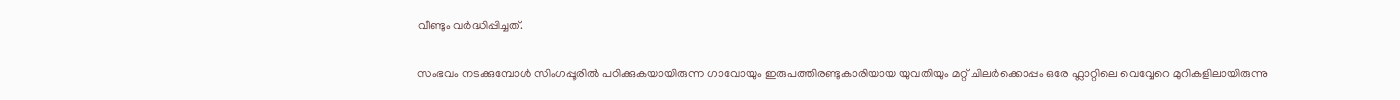വീണ്ടും വർദ്ധിപ്പിച്ചത്.

സംഭവം നടക്കുമ്പോള്‍ സിംഗപ്പൂരില്‍ പഠിക്കുകയായിരുന്ന ഗാവോയും ഇരുപത്തിരണ്ടുകാരിയായ യുവതിയും മറ്റ് ചിലർക്കൊപ്പം ഒരേ ഫ്ലാറ്റിലെ വെവ്വേറെ മുറികളിലായിരുന്നു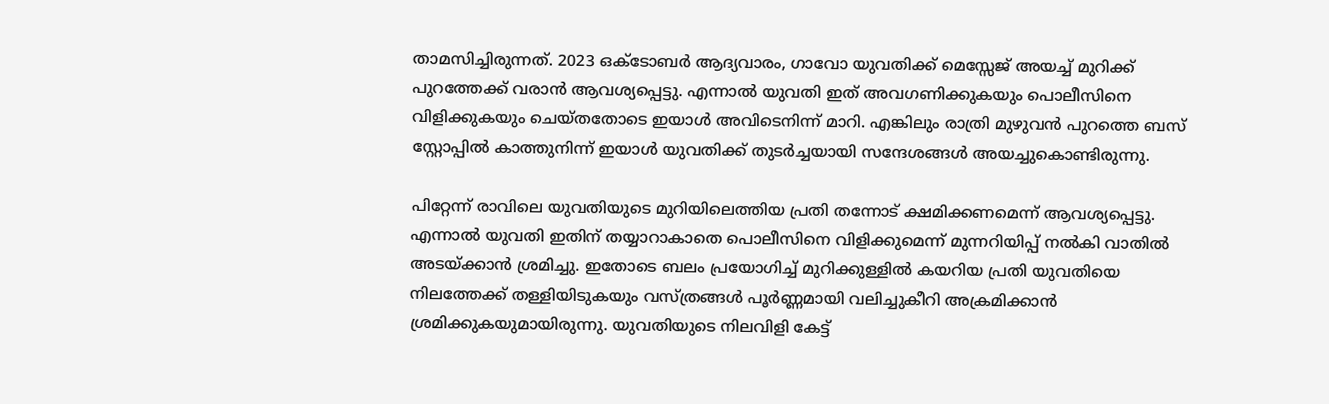താമസിച്ചിരുന്നത്. 2023 ഒക്ടോബർ ആദ്യവാരം, ഗാവോ യുവതിക്ക് മെസ്സേജ് അയച്ച്‌ മുറിക്ക് പുറത്തേക്ക് വരാൻ ആവശ്യപ്പെട്ടു. എന്നാല്‍ യുവതി ഇത് അവഗണിക്കുകയും പൊലീസിനെ വിളിക്കുകയും ചെയ്തതോടെ ഇയാള്‍ അവിടെനിന്ന് മാറി. എങ്കിലും രാത്രി മുഴുവൻ പുറത്തെ ബസ് സ്റ്റോപ്പില്‍ കാത്തുനിന്ന് ഇയാള്‍ യുവതിക്ക് തുടർച്ചയായി സന്ദേശങ്ങള്‍ അയച്ചുകൊണ്ടിരുന്നു.

പിറ്റേന്ന് രാവിലെ യുവതിയുടെ മുറിയിലെത്തിയ പ്രതി തന്നോട് ക്ഷമിക്കണമെന്ന് ആവശ്യപ്പെട്ടു. എന്നാല്‍ യുവതി ഇതിന് തയ്യാറാകാതെ പൊലീസിനെ വിളിക്കുമെന്ന് മുന്നറിയിപ്പ് നല്‍കി വാതില്‍ അടയ്ക്കാൻ ശ്രമിച്ചു. ഇതോടെ ബലം പ്രയോഗിച്ച്‌ മുറിക്കുള്ളില്‍ കയറിയ പ്രതി യുവതിയെ നിലത്തേക്ക് തള്ളിയിടുകയും വസ്ത്രങ്ങള്‍ പൂർണ്ണമായി വലിച്ചുകീറി അക്രമിക്കാൻ ശ്രമിക്കുകയുമായിരുന്നു. യുവതിയുടെ നിലവിളി കേട്ട്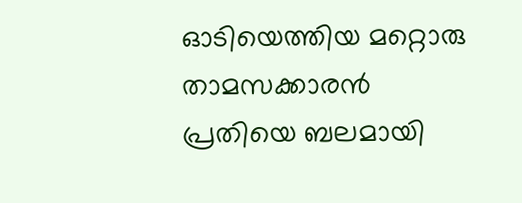ഓടിയെത്തിയ മറ്റൊരു താമസക്കാരൻ പ്രതിയെ ബലമായി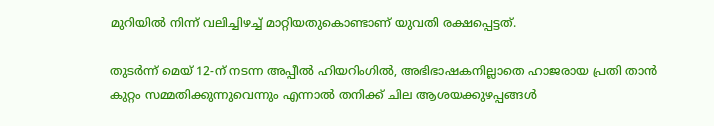മുറിയില്‍ നിന്ന് വലിച്ചിഴച്ച്‌ മാറ്റിയതുകൊണ്ടാണ് യുവതി രക്ഷപ്പെട്ടത്.

തുടർന്ന് മെയ് 12-ന് നടന്ന അപ്പീല്‍ ഹിയറിംഗില്‍, അഭിഭാഷകനില്ലാതെ ഹാജരായ പ്രതി താൻ കുറ്റം സമ്മതിക്കുന്നുവെന്നും എന്നാല്‍ തനിക്ക് ചില ആശയക്കുഴപ്പങ്ങള്‍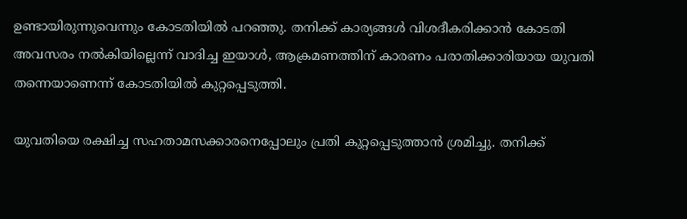ഉണ്ടായിരുന്നുവെന്നും കോടതിയില്‍ പറഞ്ഞു. തനിക്ക് കാര്യങ്ങള്‍ വിശദീകരിക്കാൻ കോടതി അവസരം നല്‍കിയില്ലെന്ന് വാദിച്ച ഇയാള്‍, ആക്രമണത്തിന് കാരണം പരാതിക്കാരിയായ യുവതി തന്നെയാണെന്ന് കോടതിയില്‍ കുറ്റപ്പെടുത്തി.

യുവതിയെ രക്ഷിച്ച സഹതാമസക്കാരനെപ്പോലും പ്രതി കുറ്റപ്പെടുത്താൻ ശ്രമിച്ചു. തനിക്ക്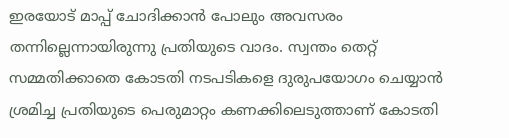ഇരയോട് മാപ്പ് ചോദിക്കാൻ പോലും അവസരം തന്നില്ലെന്നായിരുന്നു പ്രതിയുടെ വാദം. സ്വന്തം തെറ്റ് സമ്മതിക്കാതെ കോടതി നടപടികളെ ദുരുപയോഗം ചെയ്യാൻ ശ്രമിച്ച പ്രതിയുടെ പെരുമാറ്റം കണക്കിലെടുത്താണ് കോടതി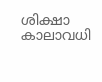ശിക്ഷാ കാലാവധി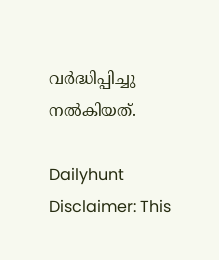വർദ്ധിപ്പിച്ചു നല്‍കിയത്.

Dailyhunt
Disclaimer: This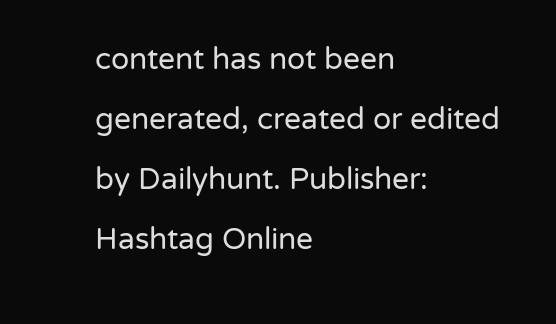content has not been generated, created or edited by Dailyhunt. Publisher: Hashtag Online